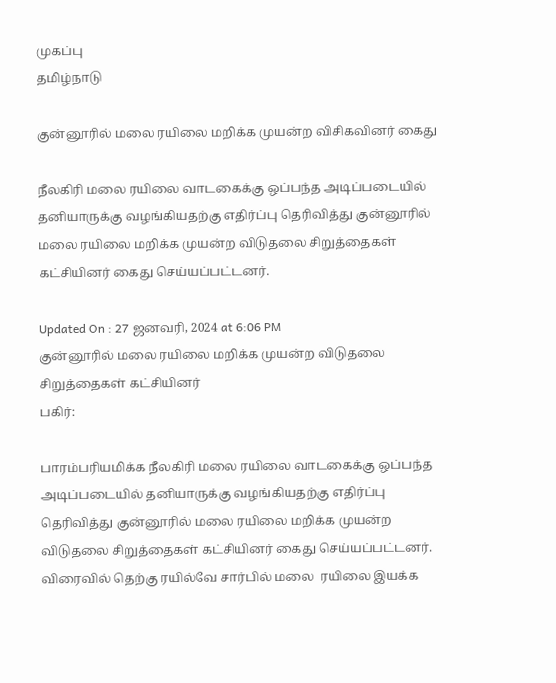முகப்பு
தமிழ்நாடு

குன்னூரில் மலை ரயிலை மறிக்க முயன்ற விசிகவினர் கைது

நீலகிரி மலை ரயிலை வாடகைக்கு ஒப்பந்த அடிப்படையில் தனியாருக்கு வழங்கியதற்கு எதிர்ப்பு தெரிவித்து குன்னூரில் மலை ரயிலை மறிக்க முயன்ற விடுதலை சிறுத்தைகள் கட்சியினர் கைது செய்யப்பட்டனர்.

Updated On : 27 ஜனவரி, 2024 at 6:06 PM
குன்னூரில் மலை ரயிலை மறிக்க முயன்ற விடுதலை சிறுத்தைகள் கட்சியினர்
பகிர்:

பாரம்பரியமிக்க நீலகிரி மலை ரயிலை வாடகைக்கு ஒப்பந்த அடிப்படையில் தனியாருக்கு வழங்கியதற்கு எதிர்ப்பு தெரிவித்து குன்னூரில் மலை ரயிலை மறிக்க முயன்ற விடுதலை சிறுத்தைகள் கட்சியினர் கைது செய்யப்பட்டனர். விரைவில் தெற்கு ரயில்வே சார்பில் மலை  ரயிலை இயக்க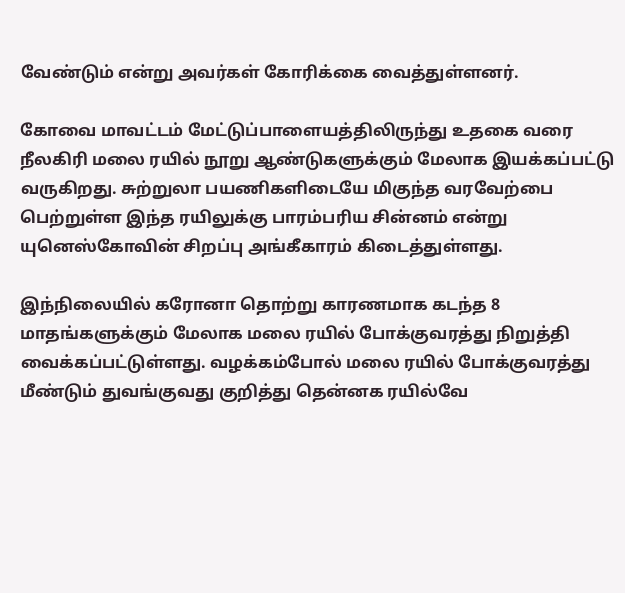வேண்டும் என்று அவர்கள் கோரிக்கை வைத்துள்ளனர்.

கோவை மாவட்டம் மேட்டுப்பாளையத்திலிருந்து உதகை வரை நீலகிரி மலை ரயில் நூறு ஆண்டுகளுக்கும் மேலாக இயக்கப்பட்டு வருகிறது. சுற்றுலா பயணிகளிடையே மிகுந்த வரவேற்பை பெற்றுள்ள இந்த ரயிலுக்கு பாரம்பரிய சின்னம் என்று யுனெஸ்கோவின் சிறப்பு அங்கீகாரம் கிடைத்துள்ளது.

இந்நிலையில் கரோனா தொற்று காரணமாக கடந்த 8 மாதங்களுக்கும் மேலாக மலை ரயில் போக்குவரத்து நிறுத்தி வைக்கப்பட்டுள்ளது. வழக்கம்போல் மலை ரயில் போக்குவரத்து மீண்டும் துவங்குவது குறித்து தென்னக ரயில்வே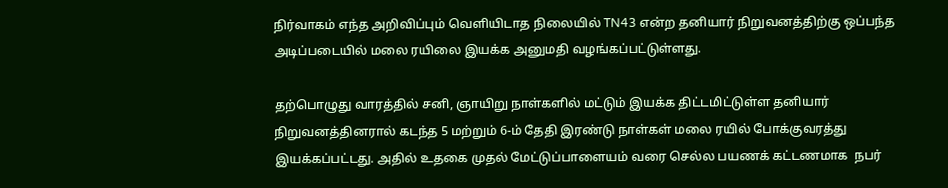நிர்வாகம் எந்த அறிவிப்பும் வெளியிடாத நிலையில் TN43 என்ற தனியார் நிறுவனத்திற்கு ஒப்பந்த அடிப்படையில் மலை ரயிலை இயக்க அனுமதி வழங்கப்பட்டுள்ளது.

தற்பொழுது வாரத்தில் சனி, ஞாயிறு நாள்களில் மட்டும் இயக்க திட்டமிட்டுள்ள தனியார் நிறுவனத்தினரால் கடந்த 5 மற்றும் 6-ம் தேதி இரண்டு நாள்கள் மலை ரயில் போக்குவரத்து இயக்கப்பட்டது. அதில் உதகை முதல் மேட்டுப்பாளையம் வரை செல்ல பயணக் கட்டணமாக  நபர்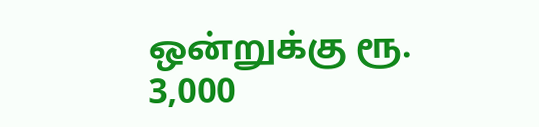ஒன்றுக்கு ரூ. 3,000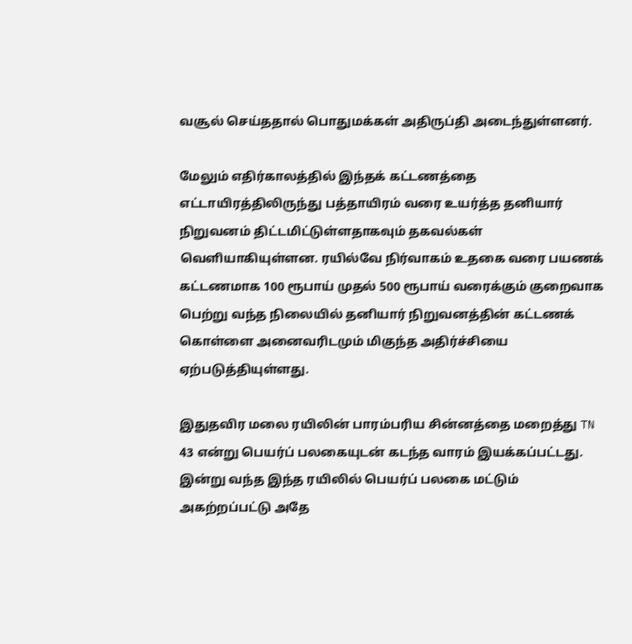வசூல் செய்ததால் பொதுமக்கள் அதிருப்தி அடைந்துள்ளனர்.

மேலும் எதிர்காலத்தில் இந்தக் கட்டணத்தை எட்டாயிரத்திலிருந்து பத்தாயிரம் வரை உயர்த்த தனியார் நிறுவனம் திட்டமிட்டுள்ளதாகவும் தகவல்கள் வெளியாகியுள்ளன. ரயில்வே நிர்வாகம் உதகை வரை பயணக் கட்டணமாக 100 ரூபாய் முதல் 500 ரூபாய் வரைக்கும் குறைவாக பெற்று வந்த நிலையில் தனியார் நிறுவனத்தின் கட்டணக் கொள்ளை அனைவரிடமும் மிகுந்த அதிர்ச்சியை ஏற்படுத்தியுள்ளது.

இதுதவிர மலை ரயிலின் பாரம்பரிய சின்னத்தை மறைத்து TN 43 என்று பெயர்ப் பலகையுடன் கடந்த வாரம் இயக்கப்பட்டது. இன்று வந்த இந்த ரயிலில் பெயர்ப் பலகை மட்டும் அகற்றப்பட்டு அதே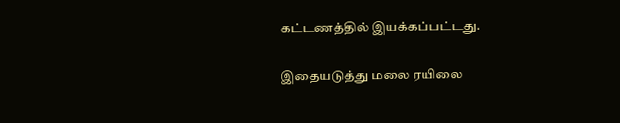கட்டணத்தில் இயக்கப்பட்டது.

இதையடுத்து மலை ரயிலை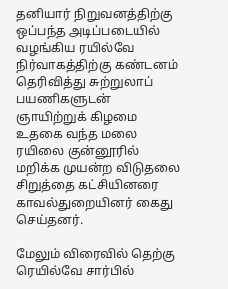தனியார் நிறுவனத்திற்கு ஒப்பந்த அடிப்படையில் வழங்கிய ரயில்வே நிர்வாகத்திற்கு கண்டனம் தெரிவித்து சுற்றுலாப் பயணிகளுடன் ஞாயிற்றுக் கிழமை உதகை வந்த மலை ரயிலை குன்னூரில் மறிக்க முயன்ற விடுதலை சிறுத்தை கட்சியினரை காவல்துறையினர் கைது செய்தனர்.

மேலும் விரைவில் தெற்கு ரெயில்வே சார்பில்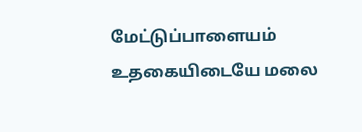மேட்டுப்பாளையம் உதகையிடையே மலை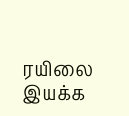ரயிலை இயக்க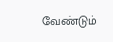வேண்டும்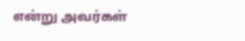என்று அவர்கள்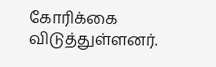கோரிக்கை விடுத்துள்ளனர்.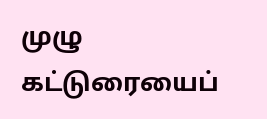முழு கட்டுரையைப்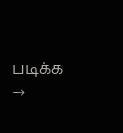படிக்க →